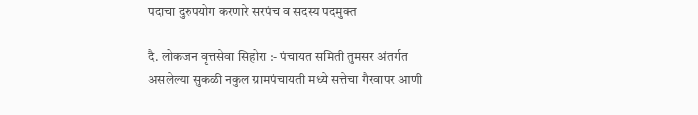पदाचा दुरुपयोग करणारे सरपंच व सदस्य पदमुक्त

दै. लोकजन वृत्तसेवा सिहोरा :- पंचायत समिती तुमसर अंतर्गत असलेल्या सुकळी नकुल ग्रामपंचायती मध्ये सत्तेचा गैरवापर आणी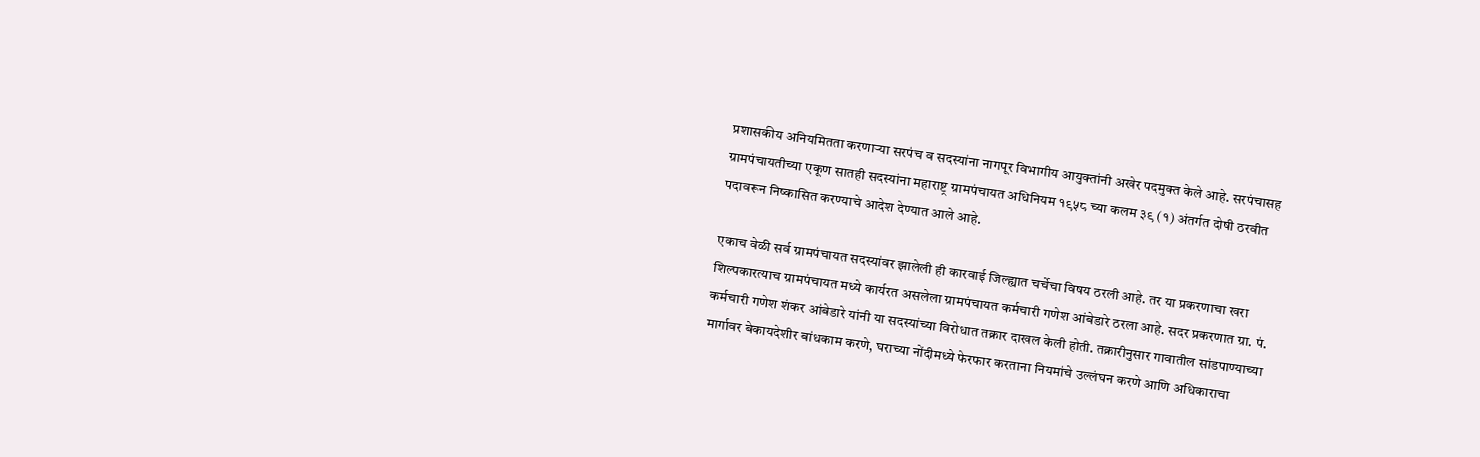प्रशासकीय अनियमितता करणाऱ्या सरपंच व सदस्यांना नागपूर विभागीय आयुक्तांनी अखेर पदमुक्त केले आहे. सरपंचासह ग्रामपंचायतीच्या एकूण सातही सदस्यांना महाराष्ट्र ग्रामपंचायत अधिनियम १९५८ च्या कलम ३९ (१) अंतर्गत दोषी ठरवीत पदावरून निष्कासित करण्याचे आदेश देण्यात आले आहे.

एकाच वेळी सर्व ग्रामपंचायत सदस्यांवर झालेली ही कारवाई जिल्ह्यात चर्चेचा विषय ठरली आहे. तर या प्रकरणाचा खरा शिल्पकारत्याच ग्रामपंचायत मध्ये कार्यरत असलेला ग्रामपंचायत कर्मचारी गणेश आंबेडारे ठरला आहे. सदर प्रकरणात ग्रा. पं. कर्मचारी गणेश शंकर आंबेडारे यांनी या सदस्यांच्या विरोधात तक्रार दाखल केली होती. तक्रारीनुसार गावातील सांडपाण्याच्या मार्गावर बेकायदेशीर बांधकाम करणे, घराच्या नोंदीमध्ये फेरफार करताना नियमांचे उल्लंघन करणे आणि अधिकाराचा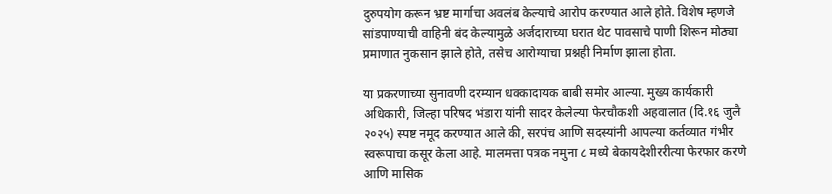दुरुपयोग करून भ्रष्ट मार्गाचा अवलंब केल्याचे आरोप करण्यात आले होते. विशेष म्हणजे सांडपाण्याची वाहिनी बंद केल्यामुळे अर्जदाराच्या घरात थेट पावसाचे पाणी शिरून मोठ्या प्रमाणात नुकसान झाले होते, तसेच आरोग्याचा प्रश्नही निर्माण झाला होता.

या प्रकरणाच्या सुनावणी दरम्यान धक्कादायक बाबी समोर आल्या. मुख्य कार्यकारी अधिकारी, जिल्हा परिषद भंडारा यांनी सादर केलेल्या फेरचौकशी अहवालात (दि.१६ जुलै २०२५) स्पष्ट नमूद करण्यात आले की, सरपंच आणि सदस्यांनी आपल्या कर्तव्यात गंभीर स्वरूपाचा कसूर केला आहे. मालमत्ता पत्रक नमुना ८ मध्ये बेकायदेशीररीत्या फेरफार करणे आणि मासिक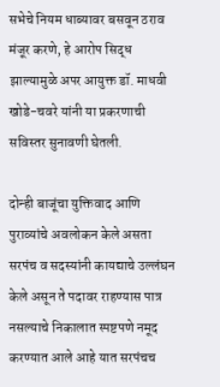सभेचे नियम धाब्यावर बसवून ठराव मंजूर करणे, हे आरोप सिद्ध झाल्यामुळे अपर आयुक्त डॉ. माधवी खोडे-चवरे यांनी या प्रकरणाची सविस्तर सुनावणी घेतली.

दोन्ही बाजूंचा युक्तिवाद आणि पुराव्यांचे अवलोकन केले असता सरपंच व सदस्यांनी कायद्याचे उल्लंघन केले असून ते पदावर राहण्यास पात्र नसल्याचे निकालात स्पष्टपणे नमूद करण्यात आले आहे यात सरपंचच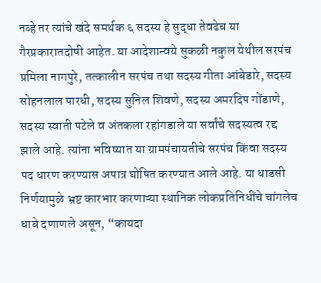नव्हे तर त्यांचे खंदे समर्थक ६ सदस्य हे सुद्धा तेवढेच या गैरप्रकारातदोषी आहेत. या आदेशान्वये सुकळी नकुल येथील सरपंच प्रमिला नागपुरे, तत्कालीन सरपंच तथा सदस्य गीता आंबेडारे, सदस्य सोहनलाल पारधी, सदस्य सुनिल शिवणे, सदस्य अमरदिप गोंडाणे, सदस्य स्वाती पटेले व अंतकला रहांगडाले या सर्वांचे सदस्यत्व रद्द झाले आहे. त्यांना भविष्यात या ग्रामपंचायतीचे सरपंच किंवा सदस्य पद धारण करण्यास अपात्र घोषित करण्यात आले आहे. या धाडसी निर्णयामुळे भ्रष्ट कारभार करणाऱ्या स्थानिक लोकप्रतिनिधींचे चांगलेच धाबे दणाणले असून, “कायदा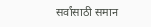सर्वांसाठी समान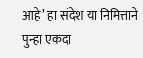आहे’ हा संदेश या निमित्ताने पुन्हा एकदा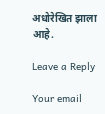अधोरेखित झाला आहे.

Leave a Reply

Your email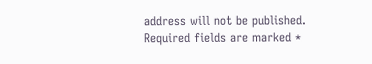address will not be published. Required fields are marked *